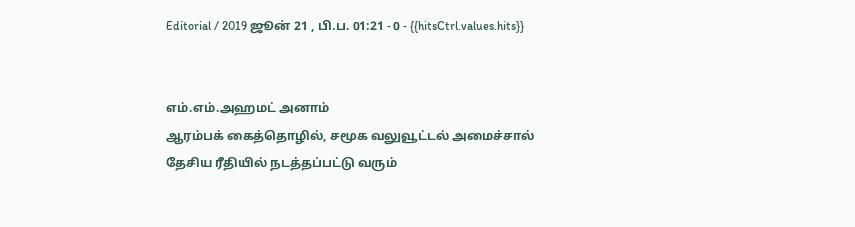Editorial / 2019 ஜூன் 21 , பி.ப. 01:21 - 0 - {{hitsCtrl.values.hits}}


எம்.எம்.அஹமட் அனாம்
ஆரம்பக் கைத்தொழில், சமூக வலுவூட்டல் அமைச்சால் தேசிய ரீதியில் நடத்தப்பட்டு வரும்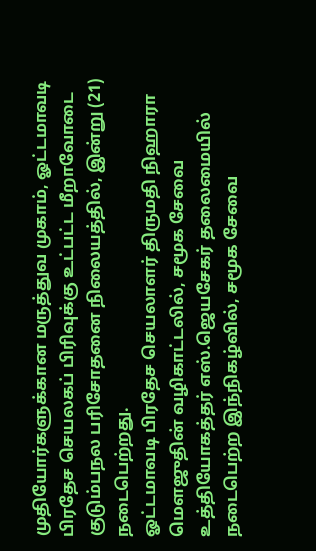முதியோர்களுக்கான மருத்துவ முகாம், ஓட்டமாவடி பிரதேச செயலகப் பிரிவுக்கு உட்பட்ட மீறாவோடை குடும்பநல பரிசோதனை நிலையத்தில், இன்று (21) நடைபெற்றது.
ஓட்டமாவடி பிரதேச செயலாளர் திருமதி நிஹாரா மௌஜுதின் வழிகாட்டலில், சமூக சேவை உத்தியோகத்தர் எஸ்.ஜெயசேகர் தலைமையில் நடைபெற்ற இந்நிகழ்வில், சமூக சேவை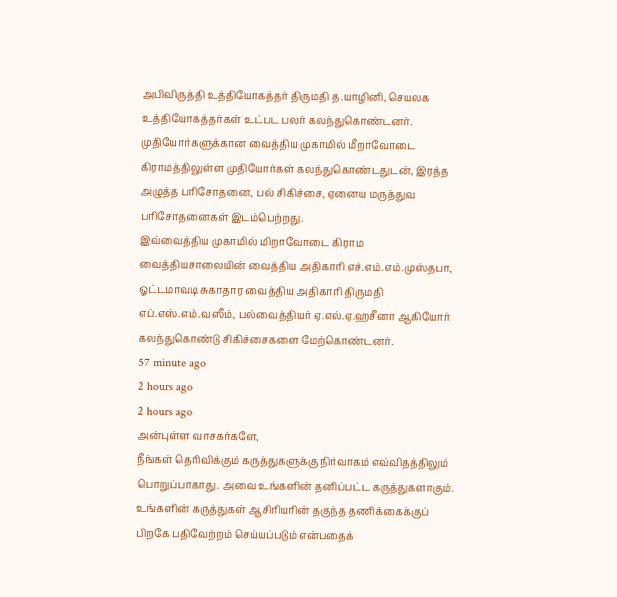அபிவிருத்தி உத்தியோகத்தர் திருமதி த.யாழினி, செயலக உத்தியோகத்தர்கள் உட்பட பலர் கலந்துகொண்டனர்.
முதியோர்களுக்கான வைத்திய முகாமில் மீறாவோடை கிராமத்திலுள்ள முதியோர்கள் கலந்துகொண்டதுடன், இரத்த அழுத்த பரிசோதனை, பல் சிகிச்சை, ஏனைய மருத்துவ பரிசோதனைகள் இடம்பெற்றது.
இவ்வைத்திய முகாமில் மிறாவோடை கிராம வைத்தியசாலையின் வைத்திய அதிகாரி எச்.எம்.எம்.முஸ்தபா, ஓட்டமாவடி சுகாதார வைத்திய அதிகாரி திருமதி எப்.எஸ்.எம்.வஸீம், பல்வைத்தியர் ஏ.எல்.ஏ.ஹசீனா ஆகியோர் கலந்துகொண்டு சிகிச்சைகளை மேற்கொண்டனர்.
57 minute ago
2 hours ago
2 hours ago
அன்புள்ள வாசகர்களே,
நீங்கள் தெரிவிக்கும் கருத்துகளுக்கு நிர்வாகம் எவ்விதத்திலும் பொறுப்பாகாது. அவை உங்களின் தனிப்பட்ட கருத்துகளாகும். உங்களின் கருத்துகள் ஆசிரியரின் தகுந்த தணிக்கைக்குப் பிறகே பதிவேற்றம் செய்யப்படும் என்பதைக்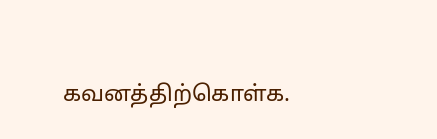கவனத்திற்கொள்க.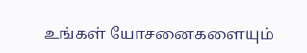உங்கள் யோசனைகளையும்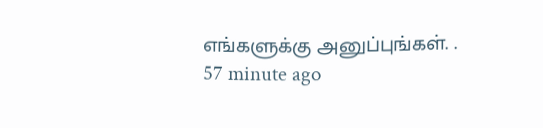எங்களுக்கு அனுப்புங்கள். .
57 minute ago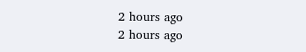2 hours ago
2 hours ago